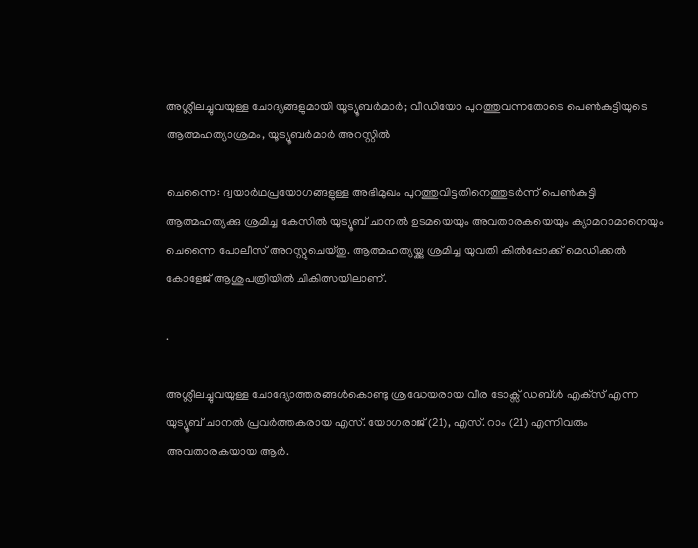അശ്ലീലച്ചുവയുള്ള ചോദ്യങ്ങളുമായി യൂട്യൂബർമാർ; വീഡിയോ പുറത്തുവന്നതോടെ പെൺകുട്ടിയുടെ ആത്മഹത്യാശ്രമം, യൂട്യൂബർമാർ അറസ്റ്റിൽ

ചെന്നൈ: ദ്വയാര്‍ഥപ്രയോഗങ്ങളുള്ള അഭിമുഖം പുറത്തുവിട്ടതിനെത്തുടര്‍ന്ന് പെണ്‍കുട്ടി ആത്മഹത്യക്കു ശ്രമിച്ച കേസില്‍ യുട്യൂബ് ചാനല്‍ ഉടമയെയും അവതാരകയെയും ക്യാമറാമാനെയും ചെന്നൈ പോലീസ് അറസ്റ്റുചെയ്തു. ആത്മഹത്യയ്ക്കു ശ്രമിച്ച യുവതി കില്‍പ്പോക്ക് മെഡിക്കല്‍ കോളേജ് ആശുപത്രിയില്‍ ചികിത്സയിലാണ്.

.

അശ്ലീലച്ചുവയുള്ള ചോദ്യോത്തരങ്ങള്‍കൊണ്ടു ശ്രദ്ധേയരായ വീര ടോക്സ് ഡബ്ള്‍ എക്‌സ് എന്ന യുട്യൂബ് ചാനല്‍ പ്രവര്‍ത്തകരായ എസ്. യോഗരാജ് (21), എസ്. റാം (21) എന്നിവരും അവതാരകയായ ആര്‍.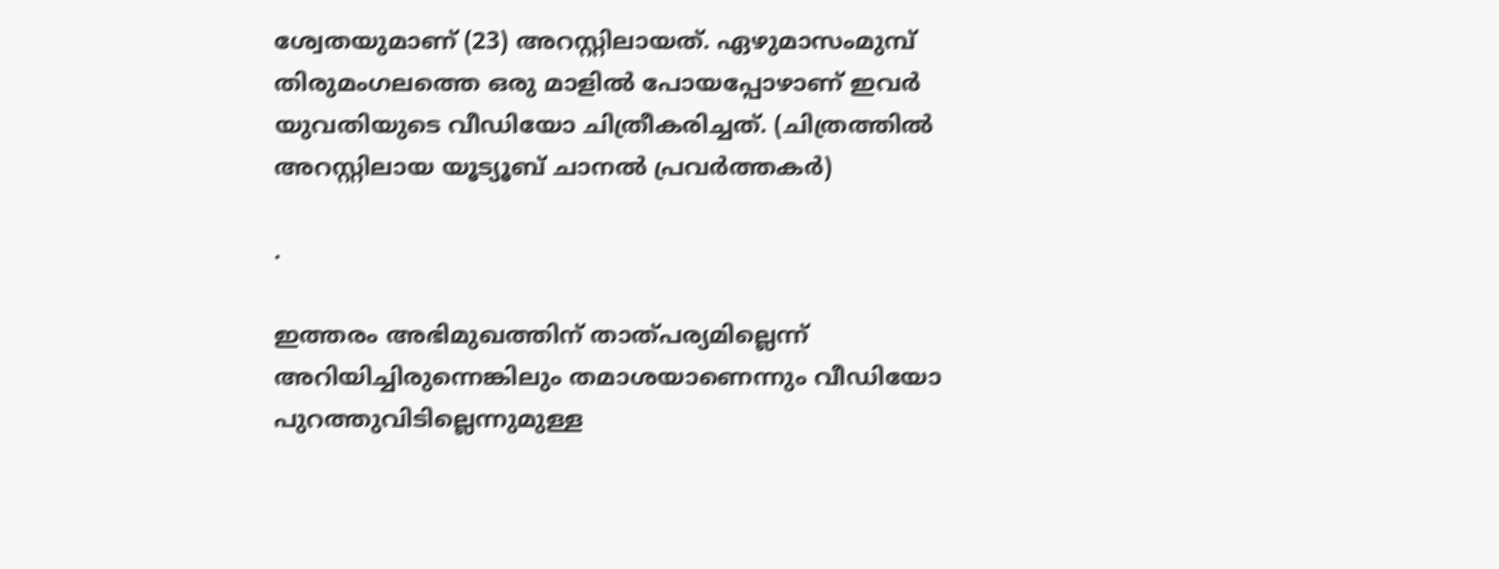ശ്വേതയുമാണ് (23) അറസ്റ്റിലായത്. ഏഴുമാസംമുമ്പ് തിരുമംഗലത്തെ ഒരു മാളില്‍ പോയപ്പോഴാണ് ഇവര്‍ യുവതിയുടെ വീഡിയോ ചിത്രീകരിച്ചത്. (ചിത്രത്തിൽ അറസ്റ്റിലായ യൂട്യൂബ് ചാനൽ പ്രവർത്തകർ)

.

ഇത്തരം അഭിമുഖത്തിന് താത്പര്യമില്ലെന്ന് അറിയിച്ചിരുന്നെങ്കിലും തമാശയാണെന്നും വീഡിയോ പുറത്തുവിടില്ലെന്നുമുള്ള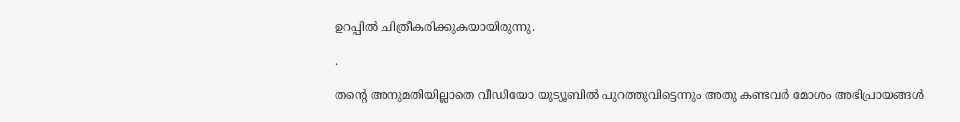ഉറപ്പില്‍ ചിത്രീകരിക്കുകയായിരുന്നു.

.

തന്റെ അനുമതിയില്ലാതെ വീഡിയോ യുട്യൂബില്‍ പുറത്തുവിട്ടെന്നും അതു കണ്ടവര്‍ മോശം അഭിപ്രായങ്ങള്‍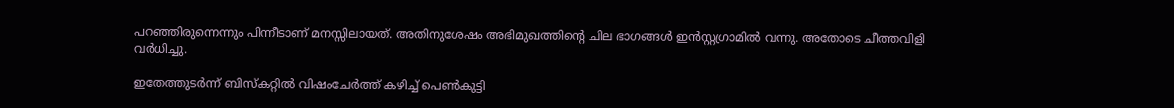പറഞ്ഞിരുന്നെന്നും പിന്നീടാണ് മനസ്സിലായത്. അതിനുശേഷം അഭിമുഖത്തിന്റെ ചില ഭാഗങ്ങള്‍ ഇന്‍സ്റ്റഗ്രാമില്‍ വന്നു. അതോടെ ചീത്തവിളി വര്‍ധിച്ചു.

ഇതേത്തുടര്‍ന്ന് ബിസ്‌കറ്റില്‍ വിഷംചേര്‍ത്ത് കഴിച്ച് പെണ്‍കുട്ടി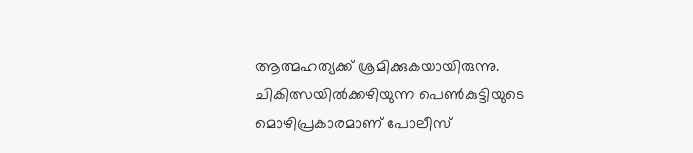ആത്മഹത്യക്ക് ശ്രമിക്കുകയായിരുന്നു. ചികിത്സയില്‍ക്കഴിയുന്ന പെണ്‍കുട്ടിയുടെ മൊഴിപ്രകാരമാണ് പോലീസ്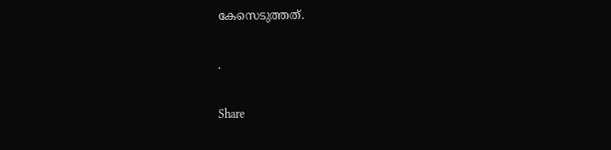കേസെടുത്തത്.

.

Share